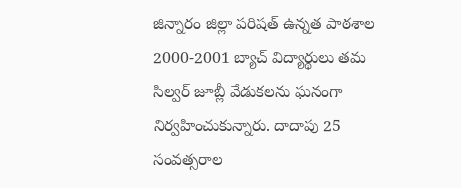జిన్నారం జిల్లా పరిషత్ ఉన్నత పాఠశాల 2000-2001 బ్యాచ్ విద్యార్థులు తమ సిల్వర్ జూబ్లీ వేడుకలను ఘనంగా నిర్వహించుకున్నారు. దాదాపు 25 సంవత్సరాల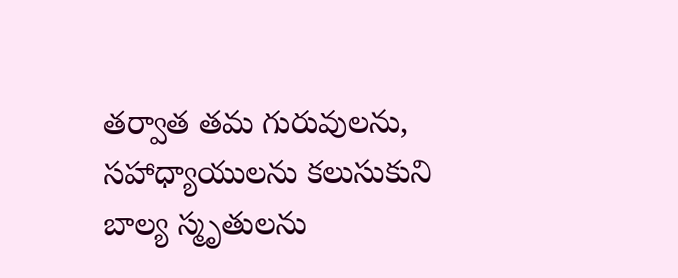తర్వాత తమ గురువులను, సహాధ్యాయులను కలుసుకుని బాల్య స్మృతులను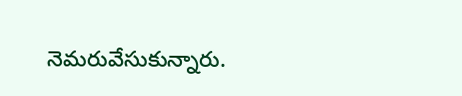నెమరువేసుకున్నారు.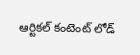ఆర్టికల్ కంటెంట్ లోడ్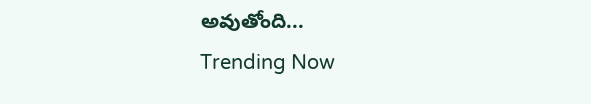అవుతోంది...
Trending Now